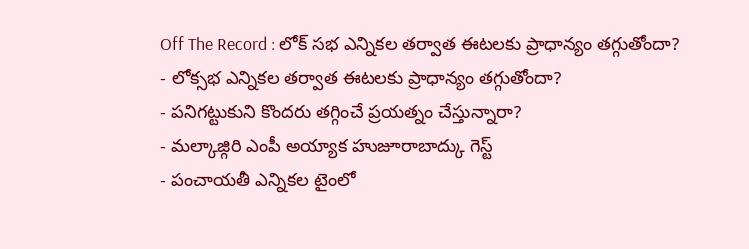Off The Record : లోక్ సభ ఎన్నికల తర్వాత ఈటలకు ప్రాధాన్యం తగ్గుతోందా?
- లోక్సభ ఎన్నికల తర్వాత ఈటలకు ప్రాధాన్యం తగ్గుతోందా?
- పనిగట్టుకుని కొందరు తగ్గించే ప్రయత్నం చేస్తున్నారా?
- మల్కాజ్గిరి ఎంపీ అయ్యాక హుజూరాబాద్కు గెస్ట్
- పంచాయతీ ఎన్నికల టైంలో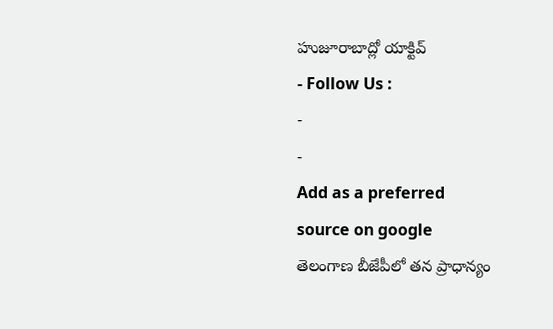హుజూరాబాద్లో యాక్టివ్
- Follow Us :
-
-
Add as a preferred
source on google
తెలంగాణ బీజేపీలో తన ప్రాధాన్యం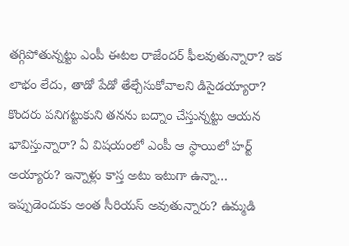తగ్గిపోతున్నట్టు ఎంపీ ఈటల రాజేందర్ ఫీలవుతున్నారా? ఇక లాభం లేదు, తాడో పేడో తేల్చేసుకోవాలని డిసైడయ్యారా? కొందరు పనిగట్టుకుని తనను బద్నాం చేస్తున్నట్టు ఆయన భావిస్తున్నారా? ఏ విషయంలో ఎంపీ ఆ స్థాయిలో హర్ట్ అయ్యారు? ఇన్నాళ్లు కాస్త అటు ఇటుగా ఉన్నా… ఇప్పుడెందుకు అంత సీరియస్ అవుతున్నారు? ఉమ్మడి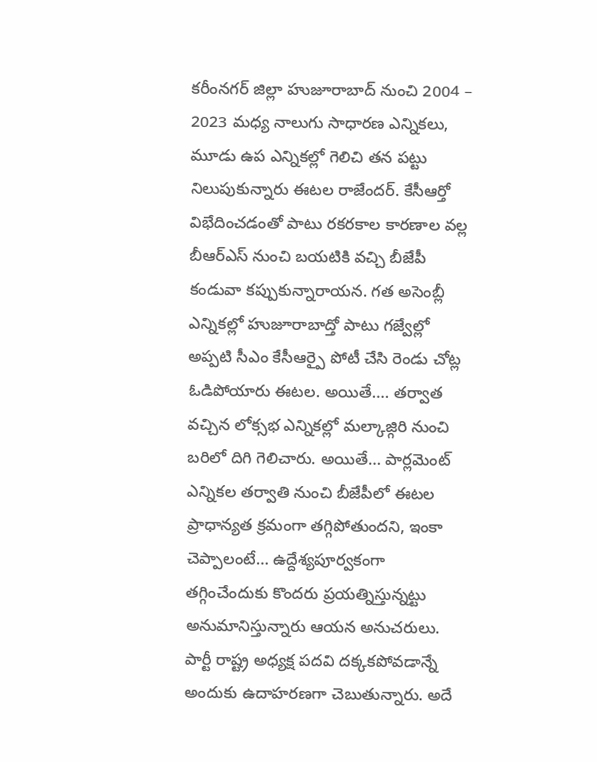కరీంనగర్ జిల్లా హుజూరాబాద్ నుంచి 2004 – 2023 మధ్య నాలుగు సాధారణ ఎన్నికలు, మూడు ఉప ఎన్నికల్లో గెలిచి తన పట్టు నిలుపుకున్నారు ఈటల రాజేందర్. కేసీఆర్తో విభేదించడంతో పాటు రకరకాల కారణాల వల్ల బీఆర్ఎస్ నుంచి బయటికి వచ్చి బీజేపీ కండువా కప్పుకున్నారాయన. గత అసెంబ్లీ ఎన్నికల్లో హుజూరాబాద్తో పాటు గజ్వేల్లో అప్పటి సీఎం కేసీఆర్పై పోటీ చేసి రెండు చోట్ల ఓడిపోయారు ఈటల. అయితే…. తర్వాత వచ్చిన లోక్సభ ఎన్నికల్లో మల్కాజ్గిరి నుంచి బరిలో దిగి గెలిచారు. అయితే… పార్లమెంట్ ఎన్నికల తర్వాతి నుంచి బీజేపీలో ఈటల ప్రాధాన్యత క్రమంగా తగ్గిపోతుందని, ఇంకా చెప్పాలంటే… ఉద్దేశ్యపూర్వకంగా తగ్గించేందుకు కొందరు ప్రయత్నిస్తున్నట్టు అనుమానిస్తున్నారు ఆయన అనుచరులు. పార్టీ రాష్ట్ర అధ్యక్ష పదవి దక్కకపోవడాన్నే అందుకు ఉదాహరణగా చెబుతున్నారు. అదే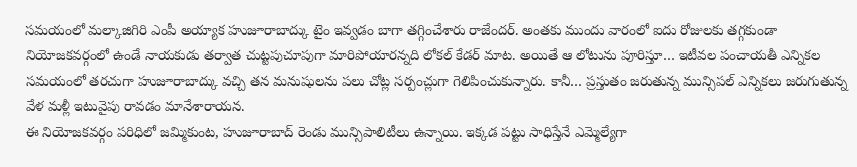సమయంలో మల్కాజిగిరి ఎంపీ అయ్యాక హుజూరాబాద్కు టైం ఇవ్వడం బాగా తగ్గించేశారు రాజేందర్. అంతకు ముందు వారంలో ఐదు రోజులకు తగ్గకుండా నియోజకవర్గంలో ఉండే నాయకుడు తర్వాత చుట్టపుచూపుగా మారిపోయారన్నది లోకల్ కేడర్ మాట. అయితే ఆ లోటును పూరిస్తూ… ఇటీవల పంచాయతీ ఎన్నికల సమయంలో తరచుగా హుజూరాబాద్కు వచ్చి తన మనుషులను పలు చోట్ల సర్పంచ్లుగా గెలిపించుకున్నారు. కానీ… ప్రస్తుతం జరుతున్న మున్సిపల్ ఎన్నికలు జరుగుతున్న వేళ మళ్లీ ఇటువైపు రావడం మానేశారాయన.
ఈ నియోజకవర్గం పరిధిలో జమ్మికుంట, హుజూరాబాద్ రెండు మున్సిపాలిటీలు ఉన్నాయి. ఇక్కడ పట్టు సాధిస్తేనే ఎమ్మెల్యేగా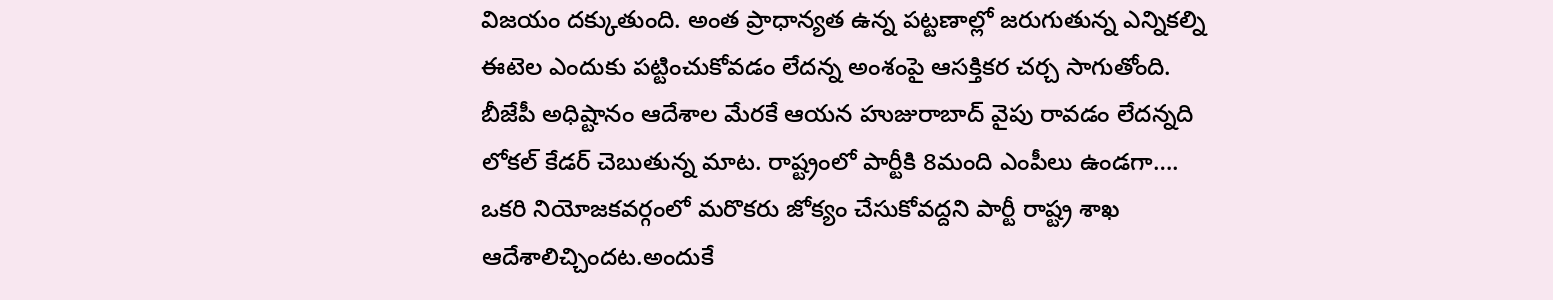విజయం దక్కుతుంది. అంత ప్రాధాన్యత ఉన్న పట్టణాల్లో జరుగుతున్న ఎన్నికల్ని ఈటెల ఎందుకు పట్టించుకోవడం లేదన్న అంశంపై ఆసక్తికర చర్చ సాగుతోంది. బీజేపీ అధిష్టానం ఆదేశాల మేరకే ఆయన హుజురాబాద్ వైపు రావడం లేదన్నది లోకల్ కేడర్ చెబుతున్న మాట. రాష్ట్రంలో పార్టీకి 8మంది ఎంపీలు ఉండగా…. ఒకరి నియోజకవర్గంలో మరొకరు జోక్యం చేసుకోవద్దని పార్టీ రాష్ట్ర శాఖ ఆదేశాలిచ్చిందట.అందుకే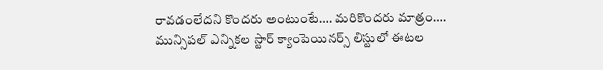రావడంలేదని కొందరు అంటుంటే…. మరికొందరు మాత్రం…. మున్సిపల్ ఎన్నికల స్టార్ క్యాంపెయినర్స్ లిస్టులో ఈటల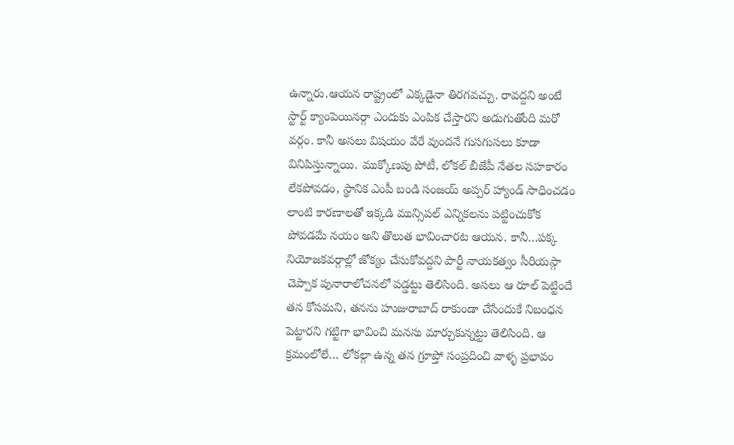ఉన్నారు.ఆయన రాష్ట్రంలో ఎక్కడైనా తిరగవచ్చు. రావద్దని అంటే స్టార్ట్ క్యాంపెయినర్గా ఎందుకు ఎంపిక చేస్తారని అడుగుతోంది మరో వర్గం. కానీ అసలు విషయం వేరే వుందనే గుసగుసలు కూడా వినిపిస్తున్నాయి. ముక్కోణపు పోటీ, లోకల్ బీజేపీ నేతల సహకారం లేకపోవడం, స్థానిక ఎంపీ బండి సంజయ్ అప్పర్ హ్యాండ్ సాధించడం లాంటి కారణాలతో ఇక్కడి మున్సిపల్ ఎన్నికలను పట్టించుకోక పోవడమే నయం అని తొలుత భావించారట ఆయన. కానీ…పక్క నియోజకవర్గాల్లో జోక్యం చేసుకోవద్దని పార్టీ నాయకత్వం సీరియస్గా చెప్పాక పునారాలోచనలో పడ్డట్టు తెలిసింది. అసలు ఆ రూల్ పెట్టిందే తన కోసమని, తనను హుజురాబాద్ రాకుండా చేసేందుకే నిబంధన పెట్టారని గట్టిగా భావించి మనసు మార్చుకున్నట్టు తెలిసింది. ఆ క్రమంలోలే… లోకల్గా ఉన్న తన గ్రూప్తో సంప్రదించి వాళ్ళ ప్రభావం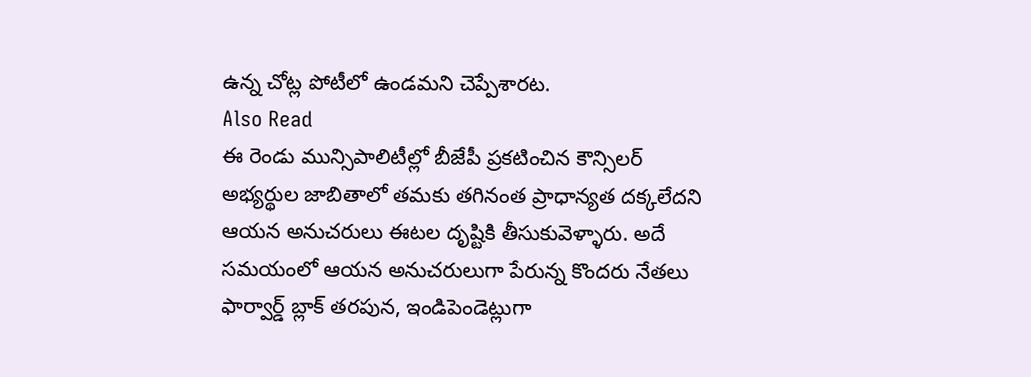ఉన్న చోట్ల పోటీలో ఉండమని చెప్పేశారట.
Also Read
ఈ రెండు మున్సిపాలిటీల్లో బీజేపీ ప్రకటించిన కౌన్సిలర్ అభ్యర్థుల జాబితాలో తమకు తగినంత ప్రాధాన్యత దక్కలేదని ఆయన అనుచరులు ఈటల దృష్టికి తీసుకువెళ్ళారు. అదే సమయంలో ఆయన అనుచరులుగా పేరున్న కొందరు నేతలు ఫార్వార్డ్ బ్లాక్ తరపున, ఇండిపెండెట్లుగా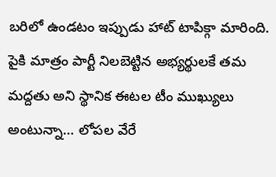బరిలో ఉండటం ఇప్పుడు హాట్ టాపిక్గా మారింది. పైకి మాత్రం పార్టీ నిలబెట్టిన అభ్యర్థులకే తమ మద్దతు అని స్థానిక ఈటల టీం ముఖ్యులు అంటున్నా… లోపల వేరే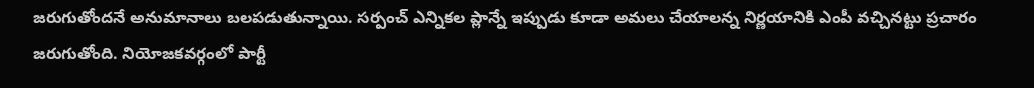జరుగుతోందనే అనుమానాలు బలపడుతున్నాయి. సర్పంచ్ ఎన్నికల ప్లాన్నే ఇప్పుడు కూడా అమలు చేయాలన్న నిర్ణయానికి ఎంపీ వచ్చినట్టు ప్రచారం జరుగుతోంది. నియోజకవర్గంలో పార్టీ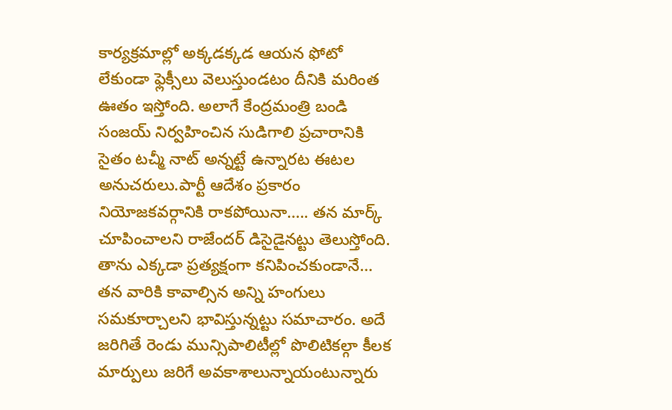కార్యక్రమాల్లో అక్కడక్కడ ఆయన ఫోటో లేకుండా ఫ్లెక్సీలు వెలుస్తుండటం దీనికి మరింత ఊతం ఇస్తోంది. అలాగే కేంద్రమంత్రి బండి సంజయ్ నిర్వహించిన సుడిగాలి ప్రచారానికి సైతం టచ్మీ నాట్ అన్నట్టే ఉన్నారట ఈటల అనుచరులు.పార్టీ ఆదేశం ప్రకారం నియోజకవర్గానికి రాకపోయినా….. తన మార్క్ చూపించాలని రాజేందర్ డిసైడైనట్టు తెలుస్తోంది. తాను ఎక్కడా ప్రత్యక్షంగా కనిపించకుండానే… తన వారికి కావాల్సిన అన్ని హంగులు సమకూర్చాలని భావిస్తున్నట్టు సమాచారం. అదే జరిగితే రెండు మున్సిపాలిటీల్లో పొలిటికల్గా కీలక మార్పులు జరిగే అవకాశాలున్నాయంటున్నారు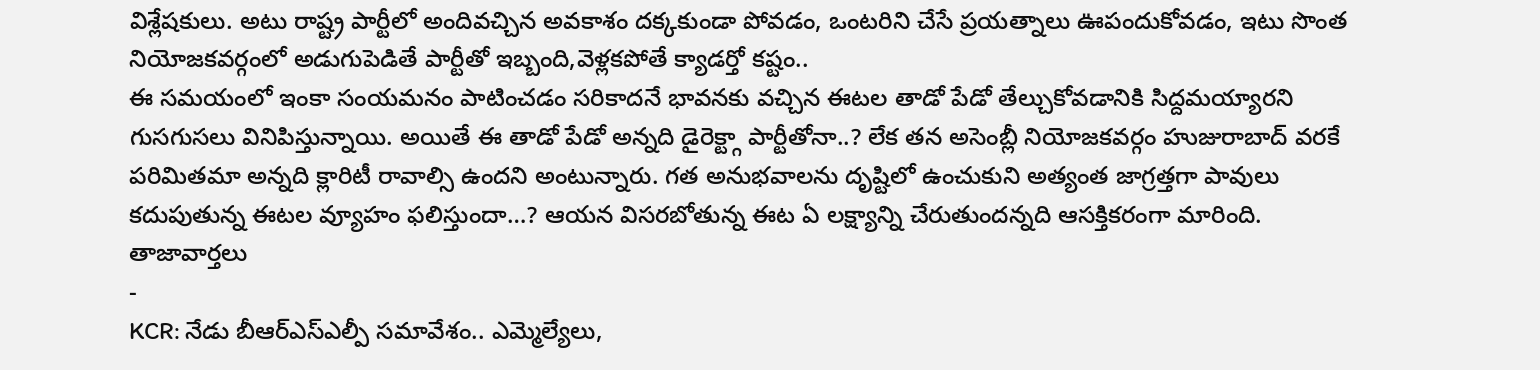విశ్లేషకులు. అటు రాష్ట్ర పార్టీలో అందివచ్చిన అవకాశం దక్కకుండా పోవడం, ఒంటరిని చేసే ప్రయత్నాలు ఊపందుకోవడం, ఇటు సొంత నియోజకవర్గంలో అడుగుపెడితే పార్టీతో ఇబ్బంది,వెళ్లకపోతే క్యాడర్తో కష్టం..
ఈ సమయంలో ఇంకా సంయమనం పాటించడం సరికాదనే భావనకు వచ్చిన ఈటల తాడో పేడో తేల్చుకోవడానికి సిద్దమయ్యారని గుసగుసలు వినిపిస్తున్నాయి. అయితే ఈ తాడో పేడో అన్నది డైరెక్ట్గా పార్టీతోనా..? లేక తన అసెంబ్లీ నియోజకవర్గం హుజురాబాద్ వరకే పరిమితమా అన్నది క్లారిటీ రావాల్సి ఉందని అంటున్నారు. గత అనుభవాలను దృష్టిలో ఉంచుకుని అత్యంత జాగ్రత్తగా పావులు కదుపుతున్న ఈటల వ్యూహం ఫలిస్తుందా…? ఆయన విసరబోతున్న ఈట ఏ లక్ష్యాన్ని చేరుతుందన్నది ఆసక్తికరంగా మారింది.
తాజావార్తలు
-
KCR: నేడు బీఆర్ఎస్ఎల్పీ సమావేశం.. ఎమ్మెల్యేలు,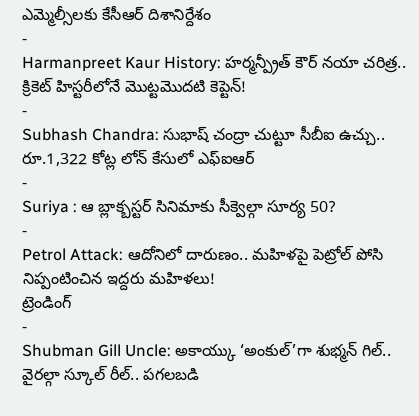ఎమ్మెల్సీలకు కేసీఆర్ దిశానిర్దేశం
-
Harmanpreet Kaur History: హర్మన్ప్రీత్ కౌర్ నయా చరిత్ర.. క్రికెట్ హిస్టరీలోనే మొట్టమొదటి కెప్టెన్!
-
Subhash Chandra: సుభాష్ చంద్రా చుట్టూ సీబీఐ ఉచ్చు.. రూ.1,322 కోట్ల లోన్ కేసులో ఎఫ్ఐఆర్
-
Suriya : ఆ బ్లాక్బస్టర్ సినిమాకు సీక్వెల్గా సూర్య 50?
-
Petrol Attack: ఆదోనిలో దారుణం.. మహిళపై పెట్రోల్ పోసి నిప్పంటించిన ఇద్దరు మహిళలు!
ట్రెండింగ్
-
Shubman Gill Uncle: అకాయ్కు ‘అంకుల్’గా శుభ్మన్ గిల్.. వైరల్గా స్కూల్ రీల్.. పగలబడి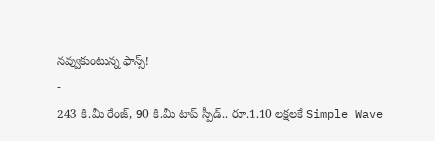నవ్వుకుంటున్న ఫాన్స్!
-
243 కి.మీ రేంజ్, 90 కి.మీ టాప్ స్పీడ్.. రూ.1.10 లక్షలకే Simple Wave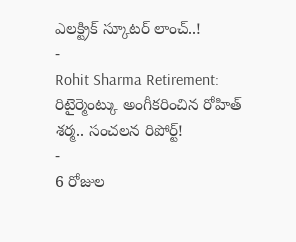ఎలక్ట్రిక్ స్కూటర్ లాంచ్..!
-
Rohit Sharma Retirement: రిటైర్మెంట్కు అంగీకరించిన రోహిత్ శర్మ.. సంచలన రిపోర్ట్!
-
6 రోజుల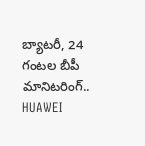బ్యాటరీ, 24 గంటల బీపీ మానిటరింగ్.. HUAWEI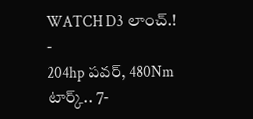WATCH D3 లాంచ్.!
-
204hp పవర్, 480Nm టార్క్.. 7-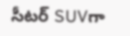సీటర్ SUVగా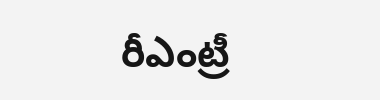రీఎంట్రీ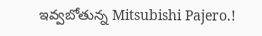ఇవ్వబోతున్న Mitsubishi Pajero.!